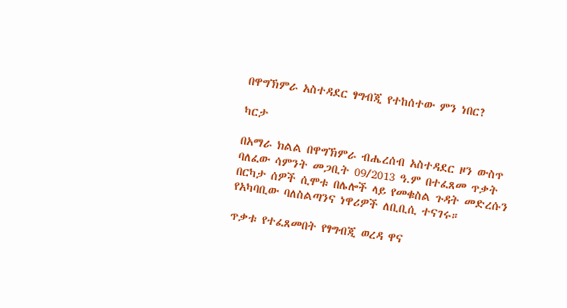በዋግኽምራ አስተዳደር ፃግብጂ የተከሰተው ምን ነበር?

ካርታ

በአማራ ክልል በዋግኽምራ ብሔረሰብ አስተዳደር ዞን ውስጥ ባለፈው ሳምንት መጋቢት 09/2013 ዓ.ም በተፈጸመ ጥቃት በርካታ ሰዎች ሲሞቱ በሌሎች ላይ የመቁስል ጉዳት መድረሱን የአካባቢው ባለስልጣንና ነዋሪዎች ለቢቢሲ ተናገሩ።

ጥቃቱ የተፈጸመበት የፃግብጂ ወረዳ ዋና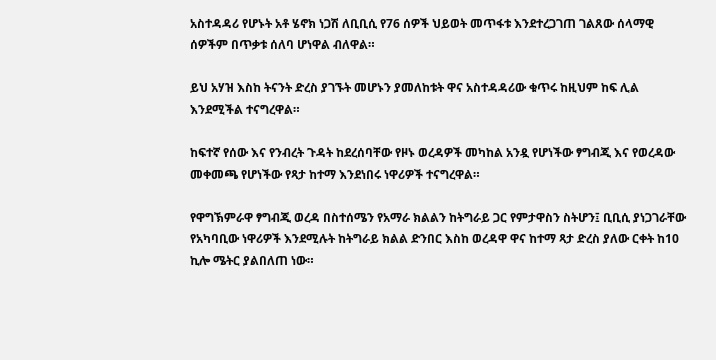አስተዳዳሪ የሆኑት አቶ ሄኖክ ነጋሽ ለቢቢሲ የ76 ሰዎች ህይወት መጥፋቱ እንደተረጋገጠ ገልጸው ሰላማዊ ሰዎችም በጥቃቱ ሰለባ ሆነዋል ብለዋል።

ይህ አሃዝ እስከ ትናንት ድረስ ያገኙት መሆኑን ያመለከቱት ዋና አስተዳዳሪው ቁጥሩ ከዚህም ከፍ ሊል እንደሚችል ተናግረዋል።

ከፍተኛ የሰው እና የንብረት ጉዳት ከደረሰባቸው የዞኑ ወረዳዎች መካከል አንዷ የሆነችው ፃግብጂ እና የወረዳው መቀመጫ የሆነችው የጻታ ከተማ እንደነበሩ ነዋሪዎች ተናግረዋል።

የዋግኽምራዋ ፃግብጂ ወረዳ በስተሰሜን የአማራ ክልልን ከትግራይ ጋር የምታዋስን ስትሆን፤ ቢቢሲ ያነጋገራቸው የአካባቢው ነዋሪዎች እንደሚሉት ከትግራይ ክልል ድንበር እስከ ወረዳዋ ዋና ከተማ ጻታ ድረስ ያለው ርቀት ከ10 ኪሎ ሜትር ያልበለጠ ነው።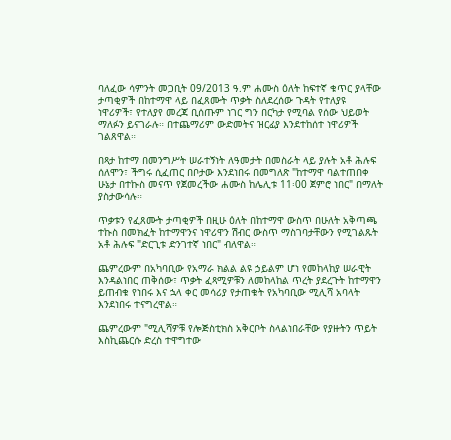ባለፈው ሳምንት መጋቢት 09/2013 ዓ.ም ሐሙስ ዕለት ከፍተኛ ቁጥር ያላቸው ታጣቂዎች በከተማዋ ላይ በፈጸሙት ጥቃት ስለደረሰው ጉዳት የተለያዩ ነዋሪዎች፣ የተለያየ መረጃ ቢሰጡም ነገር ግን በርካታ የሚባል የሰው ህይወት ማለፉን ይናገራሉ። በተጨማሪም ውድመትና ዝርፊያ እንደተከሰተ ነዋሪዎች ገልጸዋል።

በጻታ ከተማ በመንግሥት ሠራተኝነት ለዓመታት በመስራት ላይ ያሉት አቶ ሕሉፍ ሰለሞን፣ ችግሩ ሲፈጠር በቦታው እንደነበሩ በመግለጽ "ከተማዋ ባልተጠበቀ ሁኔታ በተኩስ መናጥ የጀመረችው ሐሙስ ከሌሊቱ 11፡00 ጀምሮ ነበር" በማለት ያስታውሳሉ።

ጥቃቱን የፈጸሙት ታጣቂዎች በዚሁ ዕለት በከተማዋ ውስጥ በሁለት አቅጣጫ ተኩስ በመክፈት ከተማዋንና ነዋሪዋን ሽብር ውስጥ ማስገባታቸውን የሚገልጹት አቶ ሕሉፍ "ድርጊቱ ድንገተኛ ነበር" ብለዋል።

ጨምረውም በአካባቢው የአማራ ክልል ልዩ ኃይልም ሆነ የመከላከያ ሠራዊት እንዳልነበር ጠቅሰው፣ ጥቃት ፈጻሚዎቹን ለመከላከል ጥረት ያደረጉት ከተማዋን ይጠብቁ የነበሩ እና ኋላ ቀር መሳሪያ የታጠቁት የአካባቢው ሚሊሻ አባላት እንደነበሩ ተናግረዋል።

ጨምረውም "ሚሊሻዎቹ የሎጅስቲክስ አቅርቦት ስላልነበራቸው የያዙትን ጥይት እስኪጨርሱ ድረስ ተዋግተው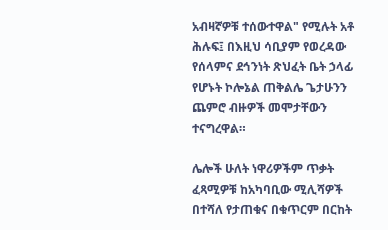አብዛኛዎቹ ተሰውተዋል" የሚሉት አቶ ሕሉፍ፤ በእዚህ ሳቢያም የወረዳው የሰላምና ደኅንነት ጽህፈት ቤት ኃላፊ የሆኑት ኮሎኔል ጠቅልሌ ጌታሁንን ጨምሮ ብዙዎች መሞታቸውን ተናግረዋል።

ሌሎች ሁለት ነዋሪዎችም ጥቃት ፈጻሚዎቹ ከአካባቢው ሚሊሻዎች በተሻለ የታጠቁና በቁጥርም በርከት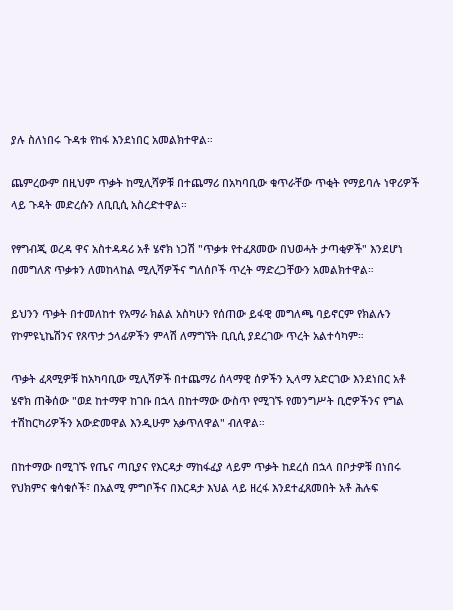ያሉ ስለነበሩ ጉዳቱ የከፋ እንደነበር አመልክተዋል።

ጨምረውም በዚህም ጥቃት ከሚሊሻዎቹ በተጨማሪ በአካባቢው ቁጥራቸው ጥቂት የማይባሉ ነዋሪዎች ላይ ጉዳት መድረሱን ለቢቢሲ አስረድተዋል።

የፃግብጂ ወረዳ ዋና አስተዳዳሪ አቶ ሄኖክ ነጋሽ "ጥቃቱ የተፈጸመው በህወሓት ታጣቂዎች" እንደሆነ በመግለጽ ጥቃቱን ለመከላከል ሚሊሻዎችና ግለሰቦች ጥረት ማድረጋቸውን አመልክተዋል።

ይህንን ጥቃት በተመለከተ የአማራ ክልል አስካሁን የሰጠው ይፋዊ መግለጫ ባይኖርም የክልሉን የኮምዩኒኬሽንና የጸጥታ ኃላፊዎችን ምላሽ ለማግኘት ቢቢሲ ያደረገው ጥረት አልተሳካም።

ጥቃት ፈጻሚዎቹ ከአካባቢው ሚሊሻዎች በተጨማሪ ሰላማዊ ሰዎችን ኢላማ አድርገው እንደነበር አቶ ሄኖክ ጠቅሰው "ወደ ከተማዋ ከገቡ በኋላ በከተማው ውስጥ የሚገኙ የመንግሥት ቢሮዎችንና የግል ተሽከርካሪዎችን አውድመዋል እንዲሁም አቃጥለዋል" ብለዋል።

በከተማው በሚገኙ የጤና ጣቢያና የእርዳታ ማከፋፈያ ላይም ጥቃት ከደረሰ በኋላ በቦታዎቹ በነበሩ የህክምና ቁሳቁሶች፣ በአልሚ ምግቦችና በእርዳታ እህል ላይ ዘረፋ እንደተፈጸመበት አቶ ሕሉፍ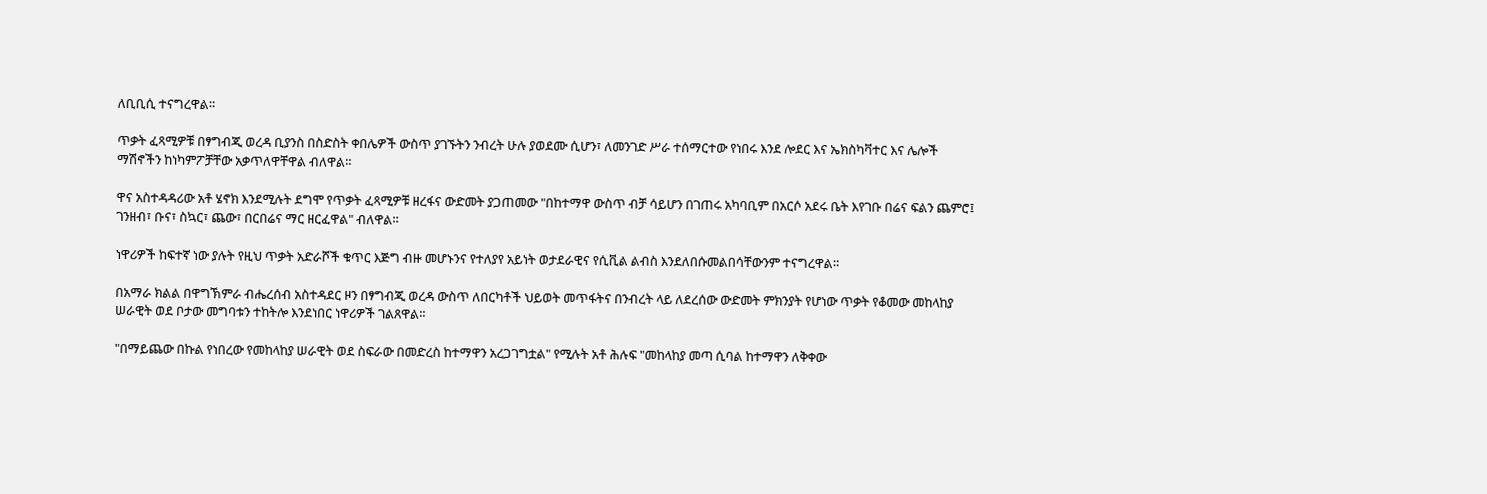ለቢቢሲ ተናግረዋል።

ጥቃት ፈጻሚዎቹ በፃግብጂ ወረዳ ቢያንስ በስድስት ቀበሌዎች ውስጥ ያገኙትን ንብረት ሁሉ ያወደሙ ሲሆን፣ ለመንገድ ሥራ ተሰማርተው የነበሩ እንደ ሎደር እና ኤክስካቫተር እና ሌሎች ማሽኖችን ከነካምፖቻቸው አቃጥለዋቸዋል ብለዋል።

ዋና አስተዳዳሪው አቶ ሄኖክ እንደሚሉት ደግሞ የጥቃት ፈጻሚዎቹ ዘረፋና ውድመት ያጋጠመው "በከተማዋ ውስጥ ብቻ ሳይሆን በገጠሩ አካባቢም በአርሶ አደሩ ቤት እየገቡ በሬና ፍልን ጨምሮ፤ ገንዘብ፣ ቡና፣ ስኳር፣ ጨው፣ በርበሬና ማር ዘርፈዋል" ብለዋል።

ነዋሪዎች ከፍተኛ ነው ያሉት የዚህ ጥቃት አድራሾች ቁጥር እጅግ ብዙ መሆኑንና የተለያየ አይነት ወታደራዊና የሲቪል ልብስ እንደለበሱመልበሳቸውንም ተናግረዋል።

በአማራ ክልል በዋግኽምራ ብሔረሰብ አስተዳደር ዞን በፃግብጂ ወረዳ ውስጥ ለበርካቶች ህይወት መጥፋትና በንብረት ላይ ለደረሰው ውድመት ምክንያት የሆነው ጥቃት የቆመው መከላከያ ሠራዊት ወደ ቦታው መግባቱን ተከትሎ እንደነበር ነዋሪዎች ገልጸዋል።

"በማይጨው በኩል የነበረው የመከላከያ ሠራዊት ወደ ስፍራው በመድረስ ከተማዋን አረጋገግቷል" የሚሉት አቶ ሕሉፍ "መከላከያ መጣ ሲባል ከተማዋን ለቅቀው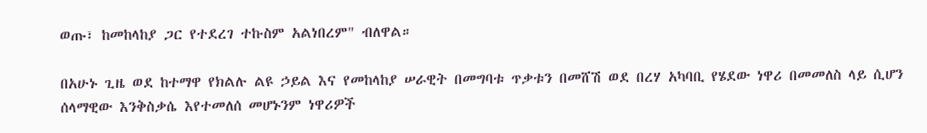ወጡ፣ ከመከላከያ ጋር የተደረገ ተኩስም አልነበረም" ብለዋል።

በአሁኑ ጊዜ ወደ ከተማዋ የክልሉ ልዩ ኃይል እና የመከላከያ ሠራዊት በመግባቱ ጥቃቱን በመሸሽ ወደ በረሃ አካባቢ የሄደው ነዋሪ በመመለስ ላይ ሲሆን ሰላማዊው እንቅስቃሴ እየተመለሰ መሆኑንም ነዋሪዎች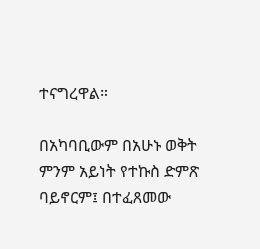ተናግረዋል።

በአካባቢውም በአሁኑ ወቅት ምንም አይነት የተኩስ ድምጽ ባይኖርም፤ በተፈጸመው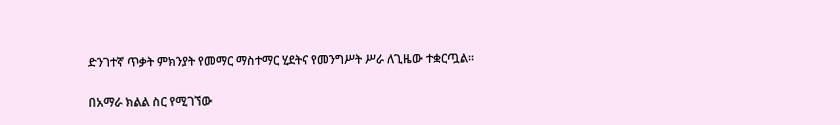ድንገተኛ ጥቃት ምክንያት የመማር ማስተማር ሂደትና የመንግሥት ሥራ ለጊዜው ተቋርጧል።

በአማራ ክልል ስር የሚገኘው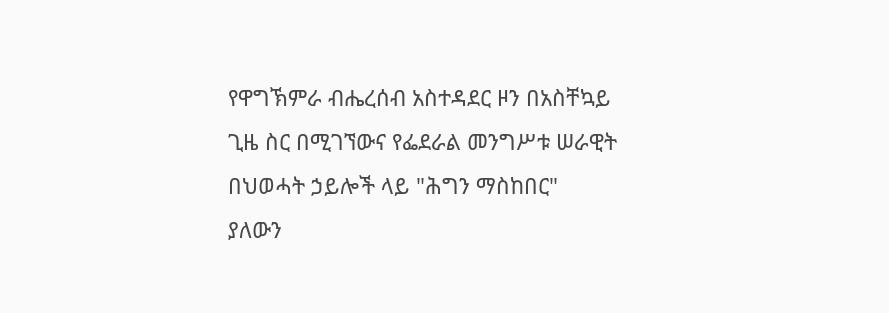የዋግኽምራ ብሔረሰብ አስተዳደር ዞን በአስቸኳይ ጊዜ ስር በሚገኘውና የፌደራል መንግሥቱ ሠራዊት በህወሓት ኃይሎች ላይ "ሕግን ማስከበር" ያለውን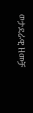ወታደራዊ ዘመቻ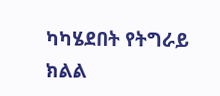ካካሄደበት የትግራይ ክልል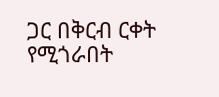ጋር በቅርብ ርቀት የሚጎራበት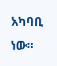አካባቢ ነው።